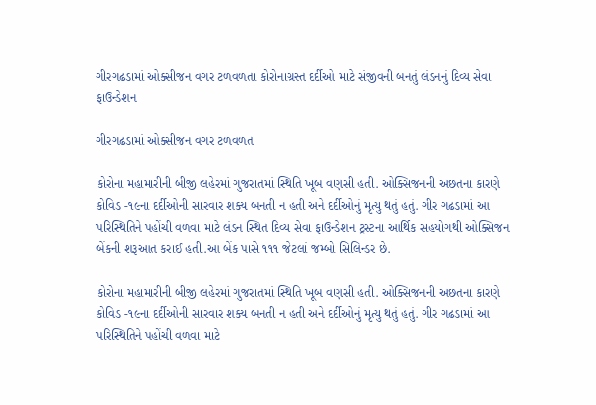ગીરગઢડામાં ઓક્સીજન વગર ટળવળતા કોરોનાગ્રસ્ત દર્દીઓ માટે સંજીવની બનતું લંડનનું દિવ્ય સેવા ફાઉન્ડેશન

ગીરગઢડામાં ઓક્સીજન વગર ટળવળત

કોરોના મહામારીની બીજી લહેરમાં ગુજરાતમાં સ્થિતિ ખૂબ વણસી હતી. ઓક્સિજનની અછતના કારણે કોવિડ -૧૯ના દર્દીઓની સારવાર શક્ય બનતી ન હતી અને દર્દીઓનું મૃત્યુ થતું હતું. ગીર ગઢડામાં આ પરિસ્થિતિને પહોંચી વળવા માટે લંડન સ્થિત દિવ્ય સેવા ફાઉન્ડેશન ટ્રસ્ટના આર્થિક સહયોગથી ઓક્સિજન બેંકની શરૂઆત કરાઈ હતી.આ બેંક પાસે ૧૧૧ જેટલાં જમ્બો સિલિન્ડર છે.

કોરોના મહામારીની બીજી લહેરમાં ગુજરાતમાં સ્થિતિ ખૂબ વણસી હતી. ઓક્સિજનની અછતના કારણે કોવિડ -૧૯ના દર્દીઓની સારવાર શક્ય બનતી ન હતી અને દર્દીઓનું મૃત્યુ થતું હતું. ગીર ગઢડામાં આ પરિસ્થિતિને પહોંચી વળવા માટે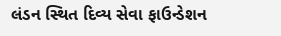લંડન સ્થિત દિવ્ય સેવા ફાઉન્ડેશન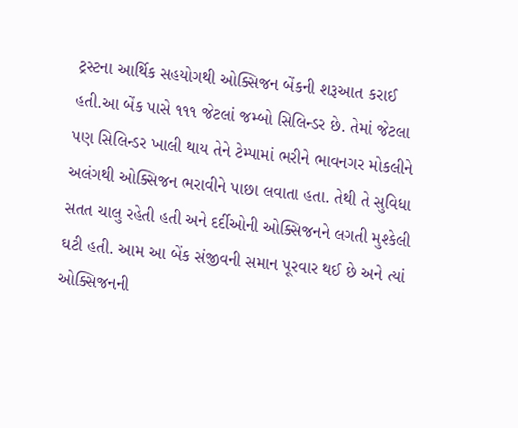ટ્રસ્ટના આર્થિક સહયોગથી ઓક્સિજન બેંકની શરૂઆત કરાઈ હતી.આ બેંક પાસે ૧૧૧ જેટલાં જમ્બો સિલિન્ડર છે. તેમાં જેટલા પણ સિલિન્ડર ખાલી થાય તેને ટેમ્પામાં ભરીને ભાવનગર મોકલીને અલંગથી ઓક્સિજન ભરાવીને પાછા લવાતા હતા. તેથી તે સુવિધા સતત ચાલુ રહેતી હતી અને દર્દીઓની ઓક્સિજનને લગતી મુશ્કેલી ઘટી હતી. આમ આ બેંક સંજીવની સમાન પૂરવાર થઈ છે અને ત્યાં ઓક્સિજનની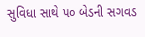સુવિધા સાથે ૫૦ બેડની સગવડ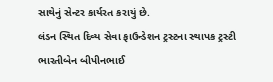સાથેનું સેન્ટર કાર્યરત કરાયું છે.
લંડન સ્થિત દિવ્ય સેવા ફાઉન્ડેશન ટ્રસ્ટના સ્થાપક ટ્રસ્ટી ભારતીબેન બીપીનભાઈ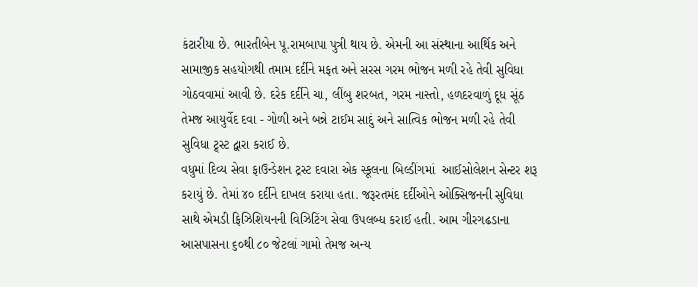કંટારીયા છે. ભારતીબેન પૂ.રામબાપા પુત્રી થાય છે. એમની આ સંસ્થાના આર્થિક અને સામાજીક સહયોગથી તમામ દર્દીને મફત અને સરસ ગરમ ભોજન મળી રહે તેવી સુવિધા ગોઠવવામાં આવી છે. દરેક દર્દીને ચા, લીંબુ શરબત, ગરમ નાસ્તો, હળદરવાળું દૂધ સૂંઠ તેમજ આયુર્વેદ દવા - ગોળી અને બન્ને ટાઈમ સાદું અને સાત્વિક ભોજન મળી રહે તેવી સુવિધા ટ્ર્સ્ટ દ્વારા કરાઈ છે.
વધુમાં દિવ્ય સેવા ફાઉન્ડેશન ટ્રસ્ટ દવારા એક સ્કૂલના બિલ્ડીંગમાં  આઈસોલેશન સેન્ટર શરૂ કરાયું છે. તેમાં ૪૦ દર્દીને દાખલ કરાયા હતા. જરૂરતમંદ દર્દીઓને ઓક્સિજનની સુવિધા સાથે એમડી ફિઝિશિયનની વિઝિટિંગ સેવા ઉપલબ્ધ કરાઈ હતી. આમ ગીરગઢડાના આસપાસના ૬૦થી ૮૦ જેટલાં ગામો તેમજ અન્ય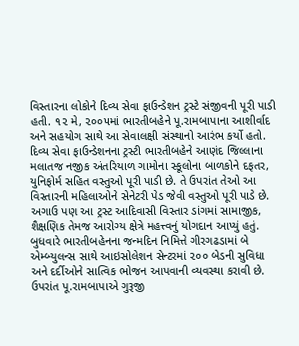વિસ્તારના લોકોને દિવ્ય સેવા ફાઉન્ડેશન ટ્રસ્ટે સંજીવની પૂરી પાડી હતી. ૧૨ મે, ૨૦૦૫માં ભારતીબહેને પૂ.રામબાપાના આશીર્વાદ અને સહયોગ સાથે આ સેવાલક્ષી સંસ્થાનો આરંભ કર્યો હતો. દિવ્ય સેવા ફાઉન્ડેશનના ટ્રસ્ટી ભારતીબહેને આણંદ જિલ્લાના મલાતજ નજીક અંતરિયાળ ગામોના સ્કૂલોના બાળકોને દફતર, યુનિફોર્મ સહિત વસ્તુઓ પૂરી પાડી છે. તે ઉપરાંત તેઓ આ વિસ્તારની મહિલાઓને સેનેટરી પેડ જેવી વસ્તુઓ પૂરી પાડે છે. અગાઉ પણ આ ટ્રસ્ટ આદિવાસી વિસ્તાર ડાંગમાં સામાજીક, શૈક્ષણિક તેમજ આરોગ્ય ક્ષેત્રે મહત્ત્વનું યોગદાન આપ્યું હતું.
બુધવારે ભારતીબહેનના જન્મદિન નિમિત્તે ગીરગઢડામાં બે એમ્બ્યુલન્સ સાથે આઇસોલેશન સેન્ટરમાં ૨૦૦ બેડની સુવિધા અને દર્દીઓને સાત્વિક ભોજન આપવાની વ્યવસ્થા કરાવી છે. ઉપરાંત પૂ.રામબાપાએ ગુરૂજી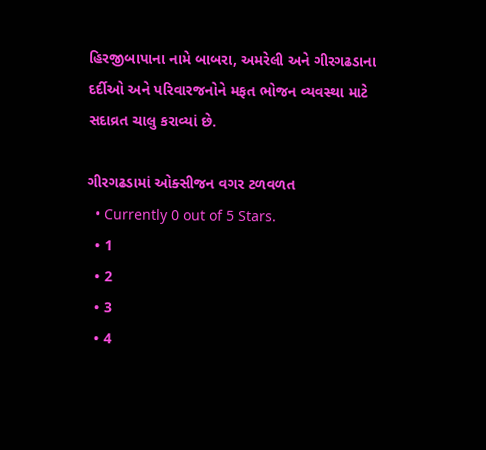હિરજીબાપાના નામે બાબરા, અમરેલી અને ગીરગઢડાના દર્દીઓ અને પરિવારજનોને મફત ભોજન વ્યવસ્થા માટે સદાવ્રત ચાલુ કરાવ્યાં છે.

ગીરગઢડામાં ઓક્સીજન વગર ટળવળત
  • Currently 0 out of 5 Stars.
  • 1
  • 2
  • 3
  • 4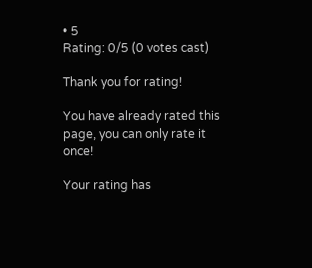• 5
Rating: 0/5 (0 votes cast)

Thank you for rating!

You have already rated this page, you can only rate it once!

Your rating has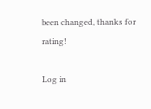been changed, thanks for rating!

Log in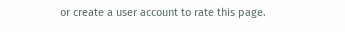or create a user account to rate this page.